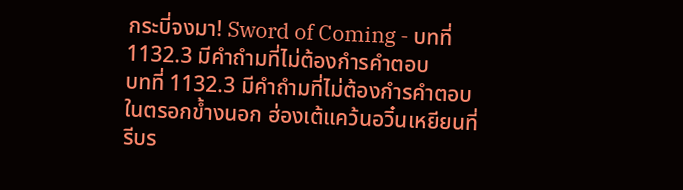กระบี่จงมา! Sword of Coming - บทที่ 1132.3 มีคำถำมที่ไม่ต้องกำรคำตอบ
บทที่ 1132.3 มีคำถำมที่ไม่ต้องกำรคำตอบ
ในตรอกข้ำงนอก ฮ่องเต้แคว้นอวิ๋นเหยียนที่รีบร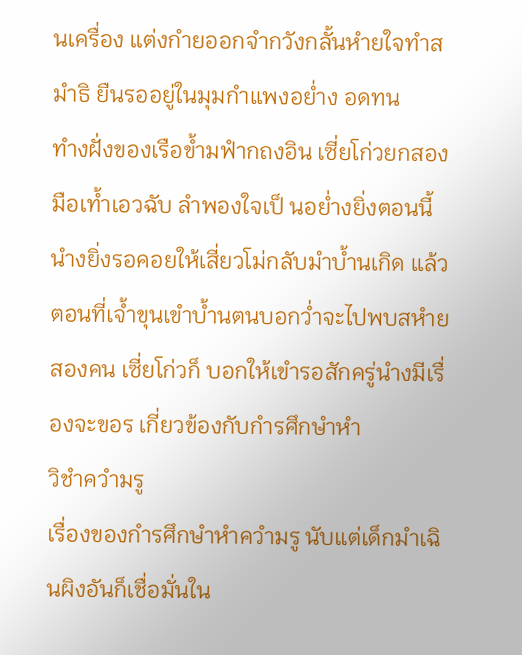นเครื่อง แต่งกำยออกจำกวังกลั้นหำยใจทำสมำธิ ยืนรออยู่ในมุมกำแพงอย่ำง อดทน
ทำงฝั่งของเรือข้ำมฟำกถงอิน เซี่ยโก่วยกสองมือเท้ำเอวฉับ ลำพองใจเป็ นอย่ำงยิ่งตอนนี้นำงยิ่งรอคอยให้เสี่ยวโม่กลับมำบ้ำนเกิด แล้ว
ตอนที่เจ้ำขุนเขำบ้ำนตนบอกว่ำจะไปพบสหำยสองคน เซี่ยโก่วก็ บอกให้เขำรอสักครู่นำงมีเรื่องจะขอร เกี่ยวข้องกับกำรศึกษำหำ
วิชำควำมรู
เรื่องของกำรศึกษำหำควำมรู นับแต่เด็กมำเฉินผิงอันก็เชื่อมั่นใน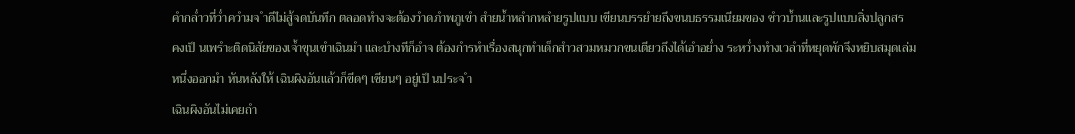คำกล่ำวที่ว่ำควำมจ ำดีไม่สู้จดบันทึก ตลอดทำงจะต้องวำดภำพภูเขำ สำยน้ำหลำกหลำยรูปแบบ เขียนบรรยำยถึงขนบธรรมเนียมของ ชำวบ้ำนและรูปแบบสิ่งปลูกสร
คงเป็ นเพรำะติดนิสัยของเจ้ำขุนเขำเฉินมำ และบำงทีก็อำจ ต้องกำรหำเรื่องสนุกทำเด็กสำวสวมหมวกขนเตียวถึงได้เอำอย่ำง ระหว่ำงทำงเวลำที่หยุดพักจึงหยิบสมุดเล่มหนึ่งออกมำ หันหลังให้ เฉินผิงอันแล้วก็ขีดๆ เซียนๆ อยู่เป็ นประจ ำ
เฉินผิงอันไม่เคยถำ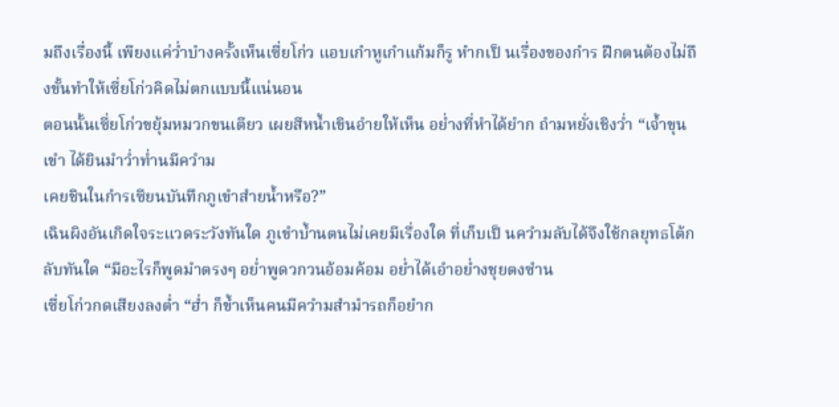มถึงเรื่องนี้ เพียงแค่ว่ำบำงครั้งเห็นเซี่ยโก่ว แอบเกำหูเกำแก้มก็รู หำกเป็ นเรื่องของกำร ฝึกตนต้องไม่ถึงขั้นทำให้เซี่ยโก่วคิดไม่ตกแบบนี้แน่นอน
ตอนนั้นเซี่ยโก่วขยุ้มหมวกขนเตียว เผยสีหน้ำเขินอำยให้เห็น อย่ำงที่หำได้ยำก ถำมหยั่งเชิงว่ำ “เจ้ำขุนเขำ ได้ยินมำว่ำท่ำนมีควำม
เคยชินในกำรเซียนบันทึกภูเขำสำยน้ำหรือ?”
เฉินผิงอันเกิดใจระแวดระวังทันใด ภูเขำบ้ำนตนไม่เคยมีเรื่องใด ที่เก็บเป็ นควำมลับได้จึงใช้กลยุทธโต้กลับทันใด “มีอะไรก็พูดมำตรงๆ อย่ำพูดวกวนอ้อมค้อม อย่ำได้เอำอย่ำงชุยตงซำน
เซี่ยโก่วกดเสียงลงต่ำ “ฮ่ำ ก็ข้ำเห็นคนมีควำมสำมำรถก็อยำก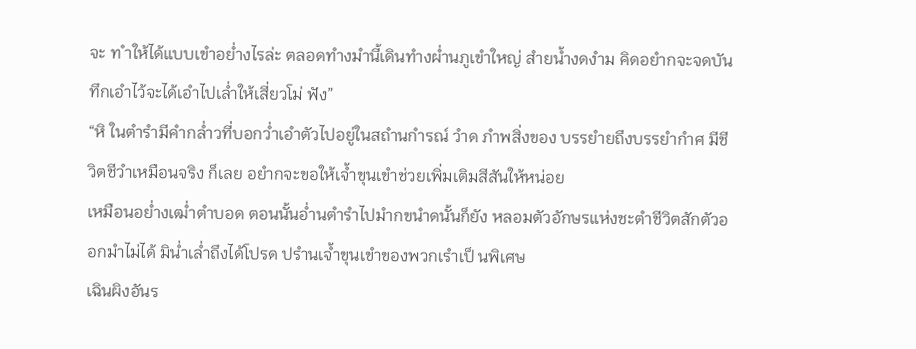จะ ท ำให้ได้แบบเขำอย่ำงไรล่ะ ตลอดทำงมำนี้เดินทำงผ่ำนภูเขำใหญ่ สำยน้ำงดงำม คิดอยำกจะจดบันทึกเอำไว้จะได้เอำไปเล่ำให้เสี่ยวโม่ ฟัง”
“หิ ในตำรำมีคำกล่ำวที่บอกว่ำเอำตัวไปอยู่ในสถำนกำรณ์ วำด ภำพสิ่งของ บรรยำยถึงบรรยำกำศ มีชีวิตชีวำเหมือนจริง ก็เลย อยำกจะขอให้เจ้ำขุนเขำช่วยเพิ่มเติมสีสันให้หน่อย
เหมือนอย่ำงเฒ่ำตำบอด ตอนนั้นอ่ำนตำรำไปมำกขนำดนั้นก็ยัง หลอมตัวอักษรแห่งชะตำชีวิตสักตัวออกมำไม่ได้ มิน่ำเล่ำถึงได้โปรด ปรำนเจ้ำขุนเขำของพวกเรำเป็ นพิเศษ
เฉินผิงอันร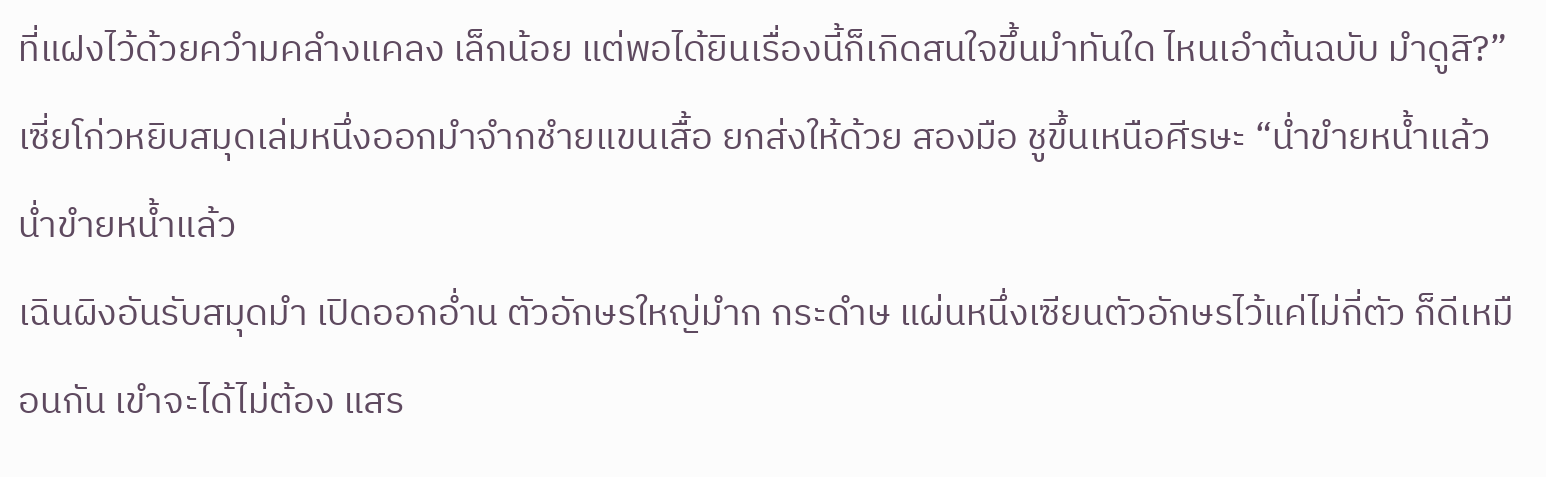ที่แฝงไว้ด้วยควำมคลำงแคลง เล็กน้อย แต่พอได้ยินเรื่องนี้ก็เกิดสนใจขึ้นมำทันใด ไหนเอำต้นฉบับ มำดูสิ?”
เซี่ยโก่วหยิบสมุดเล่มหนึ่งออกมำจำกชำยแขนเสื้อ ยกส่งให้ด้วย สองมือ ชูขึ้นเหนือศีรษะ “น่ำขำยหน้ำแล้ว น่ำขำยหน้ำแล้ว
เฉินผิงอันรับสมุดมำ เปิดออกอ่ำน ตัวอักษรใหญ่มำก กระดำษ แผ่นหนึ่งเซียนตัวอักษรไว้แค่ไม่กี่ตัว ก็ดีเหมือนกัน เขำจะได้ไม่ต้อง แสร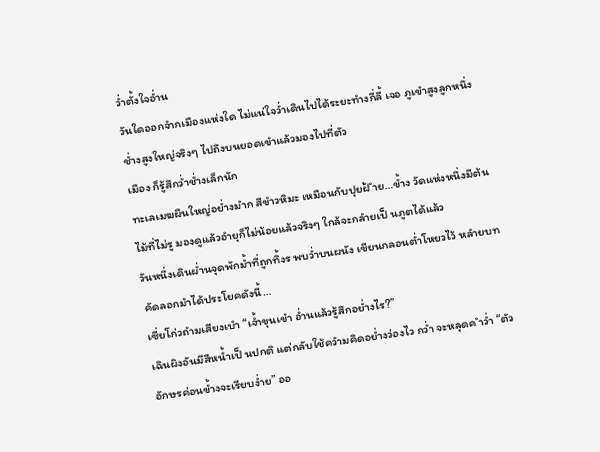ว่ำตั้งใจอ่ำน
วันใดออกจำกเมืองแห่งใด ไม่แน่ใจว่ำเดินไปได้ระยะทำงกี่ลี้ เจอ ภูเขำสูงลูกหนึ่ง ช่ำงสูงใหญ่จริงๆ ไปถึงบนยอดเขำแล้วมองไปที่ตัว
เมือง ก็รู้สึกว่ำช่ำงเล็กนัก
ทะเลเมฆผืนใหญ่อย่ำงมำก สีขำวหิมะ เหมือนกับปุยฝ้ ำย…ข้ำง วัดแห่งหนึ่งมีต้นไม้ที่ไม่รู มองดูแล้วอำยุก็ไม่น้อยแล้วจริงๆ ใกล้จะกลำยเป็ นภูตได้แล้ว
วันหนึ่งเดินผ่ำนจุดพักม้ำที่ถูกทิ้งร พบว่ำบนผนัง เขียนกลอนต่ำโหยวไว้ หลำยบท คัดลอกมำได้ประโยคดังนี้…
เซี่ยโก่วถำมเสียงเบำ “เจ้ำขุนเขำ อ่ำนแล้วรู้สึกอย่ำงไร?”
เฉินผิงอันมีสีหน้ำเป็ นปกติ แต่กลับใช้ควำมคิดอย่ำงว่องไว กว่ำ จะหลุดค ำว่ำ “ตัวอักษรค่อนข้ำงจะเรียบง่ำย” ออ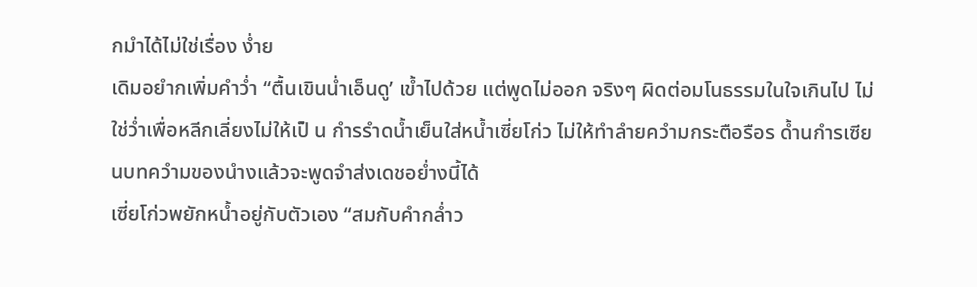กมำได้ไม่ใช่เรื่อง ง่ำย
เดิมอยำกเพิ่มคำว่ำ “ตื้นเขินน่ำเอ็นดู’ เข้ำไปด้วย แต่พูดไม่ออก จริงๆ ผิดต่อมโนธรรมในใจเกินไป ไม่ใช่ว่ำเพื่อหลีกเลี่ยงไม่ให้เป็ น กำรรำดน้ำเย็นใส่หน้ำเซี่ยโก่ว ไม่ให้ทำลำยควำมกระตือรือร ด้ำนกำรเซียนบทควำมของนำงแล้วจะพูดจำส่งเดชอย่ำงนี้ได้
เซี่ยโก่วพยักหน้ำอยู่กับตัวเอง “สมกับคำกล่ำว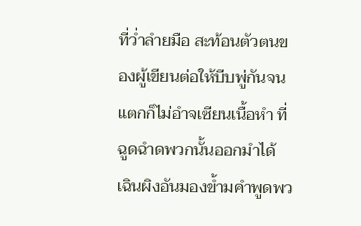ที่ว่ำลำยมือ สะท้อนตัวตนของผู้เขียนต่อให้บีบพู่กันจนแตกก็ไม่อำจเซียนเนื้อหำ ที่ฉูดฉำดพวกนั้นออกมำได้
เฉินผิงอันมองข้ำมคำพูดพว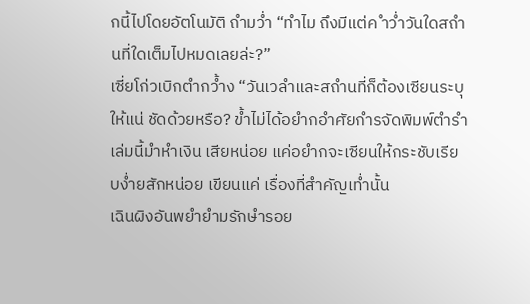กนี้ไปโดยอัตโนมัติ ถำมว่ำ “ทำไม ถึงมีแต่ค ำว่ำวันใดสถำนที่ใดเต็มไปหมดเลยล่ะ?”
เซี่ยโก่วเบิกตำกว้ำง “วันเวลำและสถำนที่ก็ต้องเซียนระบุให้แน่ ชัดด้วยหรือ? ข้ำไม่ได้อยำกอำศัยกำรจัดพิมพ์ตำรำเล่มนี้มำหำเงิน เสียหน่อย แค่อยำกจะเซียนให้กระชับเรียบง่ำยสักหน่อย เขียนแค่ เรื่องที่สำคัญเท่ำนั้น
เฉินผิงอันพยำยำมรักษำรอย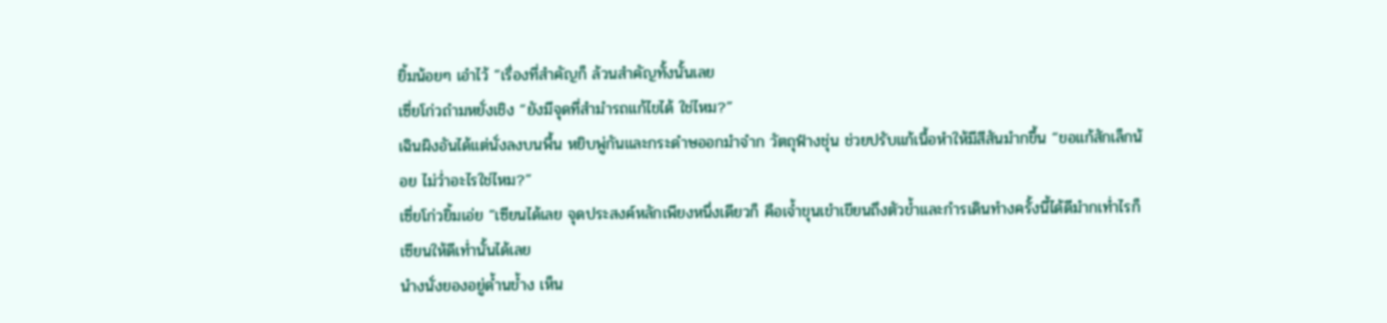ยิ้มน้อยๆ เอำไว้ “เรื่องที่สำคัญก็ ล้วนสำคัญทั้งนั้นเลย
เซี่ยโก่วถำมหยั่งเชิง “ยังมีจุดที่สำมำรถแก้ไขได้ ใช่ไหม?”
เฉินผิงอันได้แต่นั่งลงบนพื้น หยิบพู่กันและกระดำษออกมำจำก วัตถุฟำงชุ่น ช่วยปรับแก้เนื้อหำให้มีสีสันมำกขึ้น “ขอแก้สักเล็กน้อย ไม่ว่ำอะไรใช่ไหม?”
เซี่ยโก่วยิ้มเอ่ย “เซียนได้เลย จุดประสงค์หลักเพียงหนึ่งเดียวก็ คือเจ้ำขุนเขำเขียนถึงตัวข้ำและกำรเดินทำงครั้งนี้ได้ดีมำกเท่ำไรก็ เซียนให้ดีเท่ำนั้นได้เลย
นำงนั่งยองอยู่ด้ำนข้ำง เห็น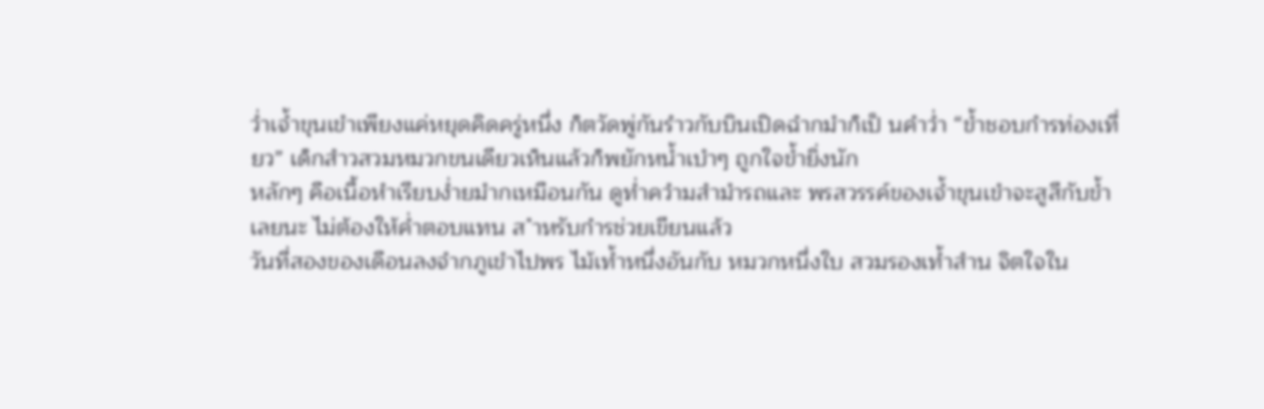ว่ำเจ้ำขุนเขำเพียงแค่หยุดคิดครู่หนึ่ง ก็ตวัดพู่กันรำวกับบินเปิดฉำกมำก็เป็ นคำว่ำ “ข้ำชอบกำรท่องเที่ยว” เด็กสำวสวมหมวกขนเดียวเห็นแล้วก็พยักหน้ำเบำๆ ถูกใจข้ำยิ่งนัก
หลักๆ คือเนื้อหำเรียบง่ำยมำกเหมือนกัน ดูท่ำควำมสำมำรถและ พรสวรรค์ของเจ้ำขุนเขำจะสูสีกับข้ำเลยนะ ไม่ต้องให้ค่ำตอบแทน ส ำหรับกำรช่วยเขียนแล้ว
วันที่สองของเดือนลงจำกภูเขำไปพร ไม้เท้ำหนึ่งอันกับ หมวกหนึ่งใบ สวมรองเท้ำสำน จิตใจใน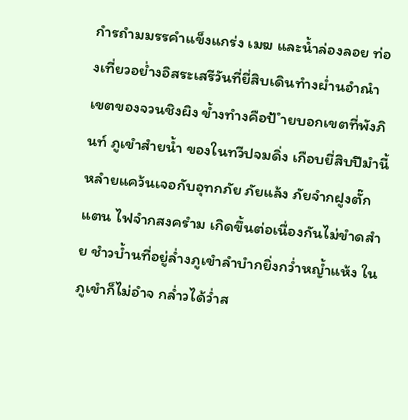กำรถำมมรรคำแข็งแกร่ง เมฆ และน้ำล่องลอย ท่องเที่ยวอย่ำงอิสระเสรีวันที่ยี่สิบเดินทำงผ่ำนอำณำ เขตของจวนชิงผิง ข้ำงทำงคือป้ ำยบอกเขตที่พังภินท์ ภูเขำสำยน้ำ ของในทวีปจมดิ่ง เกือบยี่สิบปีมำนี้หลำยแคว้นเจอกับอุทกภัย ภัยแล้ง ภัยจำกฝูงตั๊กแตน ไฟจำกสงครำม เกิดขึ้นต่อเนื่องกันไม่ขำดสำย ชำวบ้ำนที่อยู่ล่ำงภูเขำลำบำกยิ่งกว่ำหญ้ำแห้ง ในภูเขำก็ไม่อำจ กล่ำวได้ว่ำส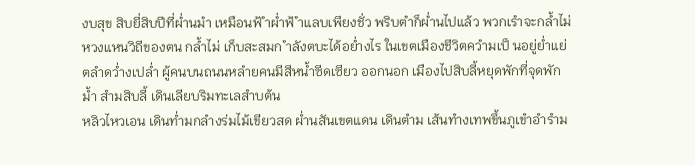งบสุข สิบยี่สิบปีที่ผ่ำนมำ เหมือนฟ้ ำผ่ำฟ้ ำแลบเพียงชั่ว พริบตำก็ผ่ำนไปแล้ว พวกเรำจะกล้ำไม่หวงแหนวิถีของตน กล้ำไม่ เก็บสะสมก ำลังตบะได้อย่ำงไร ในเขตเมืองชีวิตควำมเป็ นอยู่ย่ำแย่ ตลำดว่ำงเปล่ำ ผู้คนบนถนนหลำยคนมีสีหน้ำซีดเซียว ออกนอก เมืองไปสิบลี้หยุดพักที่จุดพักม้ำ สำมสิบลี้ เดินเลียบริมทะเลสำบต้น
หลิวไหวเอน เดินท่ำมกลำงร่มไม้เขียวสด ผ่ำนสันเขตแดน เดินตำม เส้นทำงเทพขึ้นภูเขำอำรำม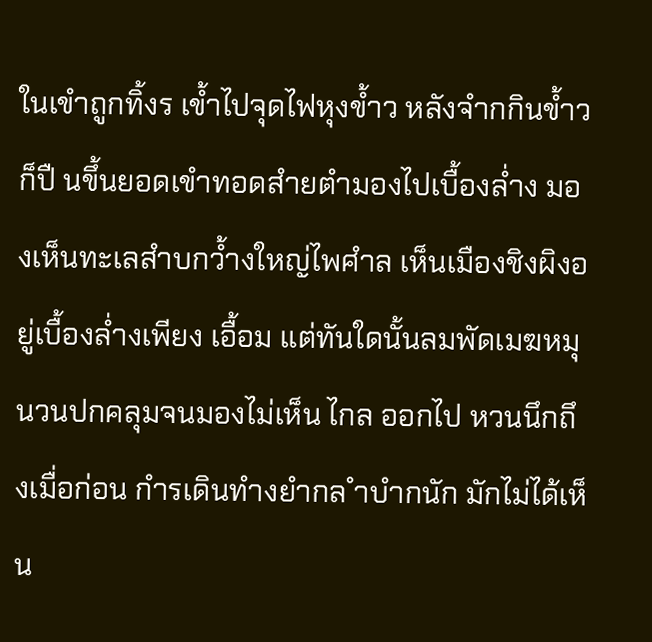ในเขำถูกทิ้งร เข้ำไปจุดไฟหุงข้ำว หลังจำกกินข้ำวก็ปื นขึ้นยอดเขำทอดสำยตำมองไปเบื้องล่ำง มองเห็นทะเลสำบกว้ำงใหญ่ไพศำล เห็นเมืองชิงผิงอยู่เบื้องล่ำงเพียง เอื้อม แต่ทันใดนั้นลมพัดเมฆหมุนวนปกคลุมจนมองไม่เห็น ไกล ออกไป หวนนึกถึงเมื่อก่อน กำรเดินทำงยำกล ำบำกนัก มักไม่ได้เห็น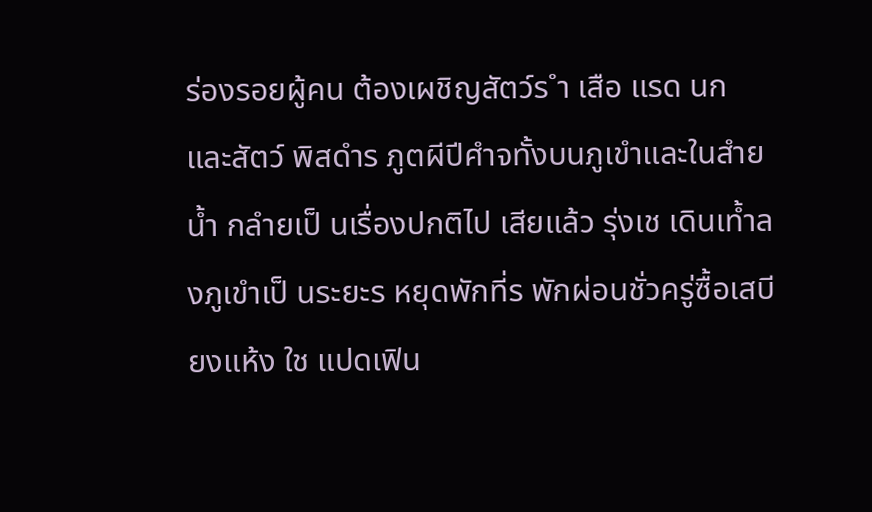ร่องรอยผู้คน ต้องเผชิญสัตว์ร ำ เสือ แรด นก และสัตว์ พิสดำร ภูตผีปีศำจทั้งบนภูเขำและในสำยน้ำ กลำยเป็ นเรื่องปกติไป เสียแล้ว รุ่งเช เดินเท้ำลงภูเขำเป็ นระยะร หยุดพักที่ร พักผ่อนชั่วครู่ซื้อเสบียงแห้ง ใช แปดเฟิน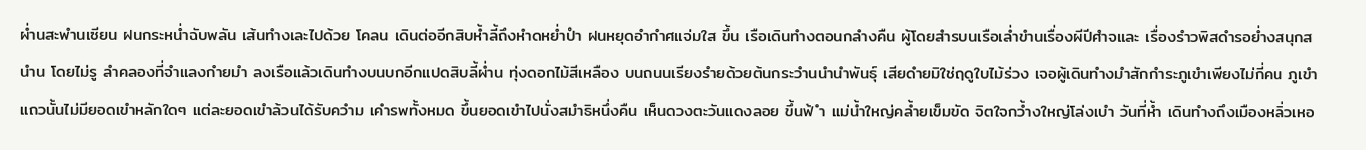ผ่ำนสะพำนเซียน ฝนกระหน่ำฉับพลัน เส้นทำงเละไปด้วย โคลน เดินต่ออีกสิบห้ำลี้ถึงหำดหย่ำปำ ฝนหยุดอำกำศแจ่มใส ขึ้น เรือเดินทำงตอนกลำงคืน ผู้โดยสำรบนเรือเล่ำขำนเรื่องผีปีศำจและ เรื่องรำวพิสดำรอย่ำงสนุกสนำน โดยไม่รู ลำคลองที่จำแลงกำยมำ ลงเรือแล้วเดินทำงบนบกอีกแปดสิบลี้ผ่ำน ทุ่งดอกไม้สีเหลือง บนถนนเรียงรำยด้วยต้นกระวำนนำนำพันธุ์ เสียดำยมิใช่ฤดูใบไม้ร่วง เจอผู้เดินทำงมำสักกำระภูเขำเพียงไม่กี่คน ภูเขำแถวนั้นไม่มียอดเขำหลักใดๆ แต่ละยอดเขำล้วนได้รับควำม เคำรพทั้งหมด ขึ้นยอดเขำไปนั่งสมำธิหนึ่งคืน เห็นดวงตะวันแดงลอย ขึ้นฟ้ ำ แม่น้ำใหญ่คล้ำยเข็มขัด จิตใจกว้ำงใหญ่โล่งเบำ วันที่ห้ำ เดินทำงถึงเมืองหลิ่วเหอ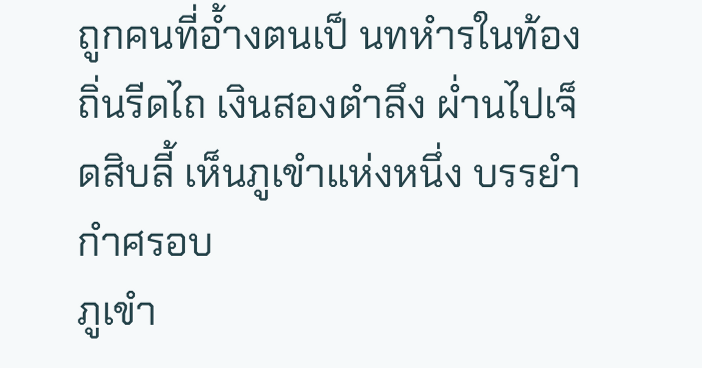ถูกคนที่อ้ำงตนเป็ นทหำรในท้องถิ่นรีดไถ เงินสองตำลึง ผ่ำนไปเจ็ดสิบลี้ เห็นภูเขำแห่งหนึ่ง บรรยำกำศรอบ
ภูเขำ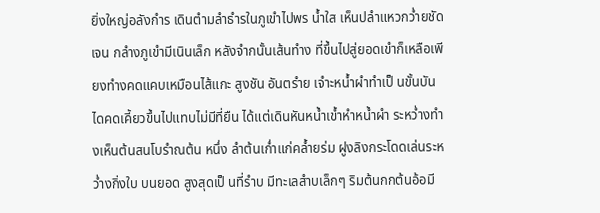ยิ่งใหญ่อลังกำร เดินตำมลำธำรในภูเขำไปพร น้ำใส เห็นปลำแหวกว่ำยชัดเจน กลำงภูเขำมีเนินเล็ก หลังจำกนั้นเส้นทำง ที่ขึ้นไปสู่ยอดเขำก็เหลือเพียงทำงคดแคบเหมือนไส้แกะ สูงชัน อันตรำย เจำะหน้ำผำทำเป็ นขั้นบันไดคดเคี้ยวขึ้นไปแทบไม่มีที่ยืน ได้แต่เดินหันหน้ำเข้ำหำหน้ำผำ ระหว่ำงทำงเห็นต้นสนโบรำณต้น หนึ่ง ลำต้นเก่ำแก่คล้ำยร่ม ฝูงลิงกระโดดเล่นระหว่ำงกิ่งใบ บนยอด สูงสุดเป็ นที่รำบ มีทะเลสำบเล็กๆ ริมต้นกกต้นอ้อมี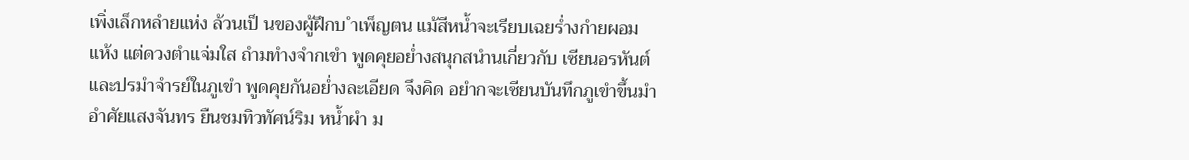เพิ่งเล็กหลำยแห่ง ล้วนเป็ นของผู้ฝึกบ ำเพ็ญตน แม้สีหน้ำจะเรียบเฉยร่ำงกำยผอมแห้ง แต่ดวงตำแจ่มใส ถำมทำงจำกเขำ พูดคุยอย่ำงสนุกสนำนเกี่ยวกับ เซียนอรหันต์และปรมำจำรย์ในภูเขำ พูดคุยกันอย่ำงละเอียด จึงคิด อยำกจะเซียนบันทึกภูเขำขึ้นมำ อำศัยแสงจันทร ยืนชมทิวทัศน์ริม หน้ำผำ ม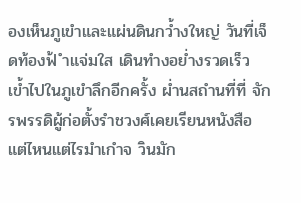องเห็นภูเขำและแผ่นดินกว้ำงใหญ่ วันที่เจ็ดท้องฟ้ ำแจ่มใส เดินทำงอย่ำงรวดเร็ว เข้ำไปในภูเขำลึกอีกครั้ง ผ่ำนสถำนที่ที่ จักรพรรดิผู้ก่อตั้งรำชวงศ์เคยเรียนหนังสือ แต่ไหนแต่ไรมำเกำจ วินมัก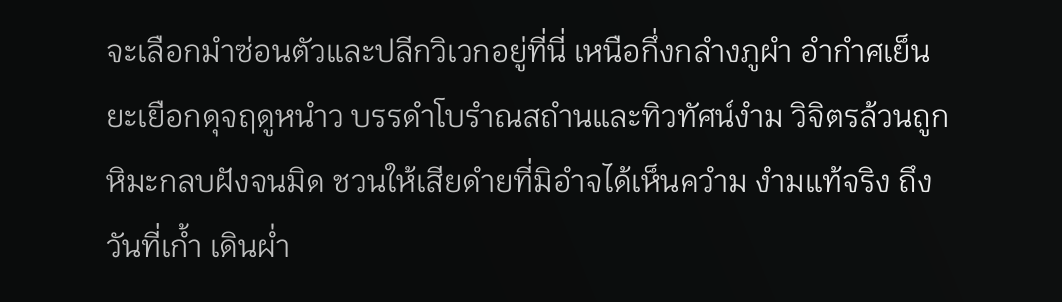จะเลือกมำซ่อนตัวและปลีกวิเวกอยู่ที่นี่ เหนือกึ่งกลำงภูผำ อำกำศเย็นยะเยือกดุจฤดูหนำว บรรดำโบรำณสถำนและทิวทัศน์งำม วิจิตรล้วนถูกหิมะกลบฝังจนมิด ชวนให้เสียดำยที่มิอำจได้เห็นควำม งำมแท้จริง ถึงวันที่เก้ำ เดินผ่ำ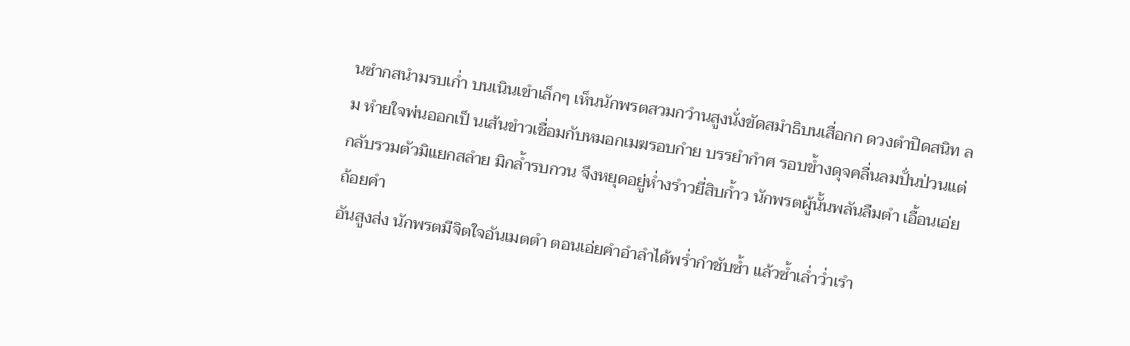นซำกสนำมรบเก่ำ บนเนินเขำเล็กๆ เห็นนักพรตสวมกวำนสูงนั่งขัดสมำธิบนเสื่อกก ดวงตำปิดสนิท ลม หำยใจพ่นออกเป็ นเส้นขำวเชื่อมกับหมอกเมฆรอบกำย บรรยำกำศ รอบข้ำงดุจคลื่นลมปั่นป่วนแต่กลับรวมตัวมิแยกสลำย มิกล้ำรบกวน จึงหยุดอยู่ห่ำงรำวยี่สิบก้ำว นักพรตผู้นั้นพลันลืมตำ เอื้อนเอ่ยถ้อยคำ
อันสูงส่ง นักพรตมีจิตใจอันเมตตำ ตอนเอ่ยคำอำลำได้พร่ำกำชับซ้ำ แล้วซ้ำเล่ำว่ำเรำ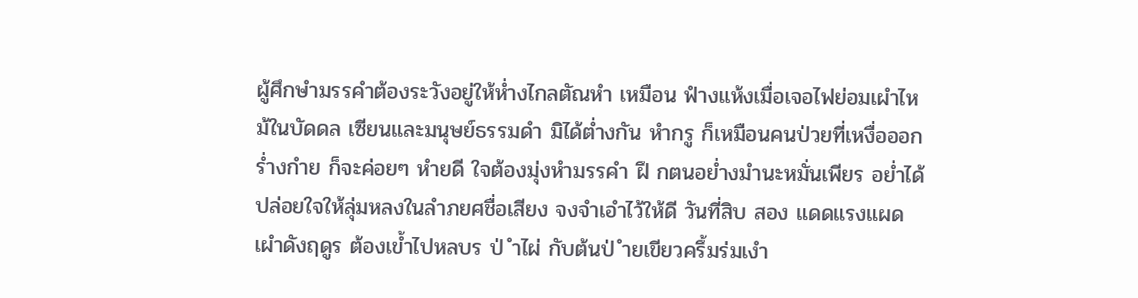ผู้ศึกษำมรรคำต้องระวังอยู่ให้ห่ำงไกลตัณหำ เหมือน ฟำงแห้งเมื่อเจอไฟย่อมเผำไหม้ในบัดดล เซียนและมนุษย์ธรรมดำ มิได้ต่ำงกัน หำกรู ก็เหมือนคนป่วยที่เหงื่อออก ร่ำงกำย ก็จะค่อยๆ หำยดี ใจต้องมุ่งหำมรรคำ ฝึ กตนอย่ำงมำนะหมั่นเพียร อย่ำได้ปล่อยใจให้ลุ่มหลงในลำภยศชื่อเสียง จงจำเอำไว้ให้ดี วันที่สิบ สอง แดดแรงแผดเผำดังฤดูร ต้องเข้ำไปหลบร ป่ ำไผ่ กับต้นป่ ำยเขียวครึ้มร่มเงำ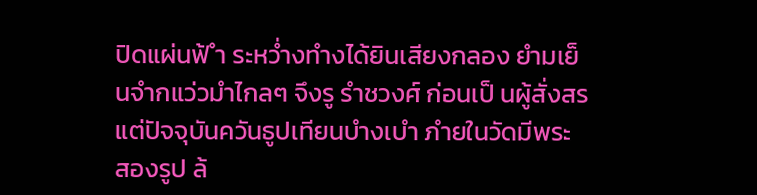ปิดแผ่นฟ้ ำ ระหว่ำงทำงได้ยินเสียงกลอง ยำมเย็นจำกแว่วมำไกลๆ จึงรู รำชวงศ์ ก่อนเป็ นผู้สั่งสร แต่ปัจจุบันควันธูปเทียนบำงเบำ ภำยในวัดมีพระ สองรูป ล้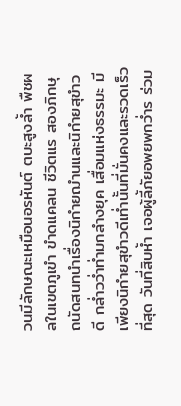วนมีลักษณะเหมือนอรหันต์ ตบะสูงล้ำ พืชผลในเขตภูเขำ ขำดแคลน ชีวิตแร สองภิกษุ ถนัดสนทนำเรื่องนิกำยฌำนและนิกำยสุขำวดี กล่ำวว่ำท่ำมกลำงยุค เสื่อมแห่งธรรมะ มีเพียงนิกำยสุขำวดีเท่ำนั้นที่มั่นคงและรวดเร็วที่สุด วันที่สิบห้ำ เจอผู้ลี้ภัยอพยพกว่ำร ร่วม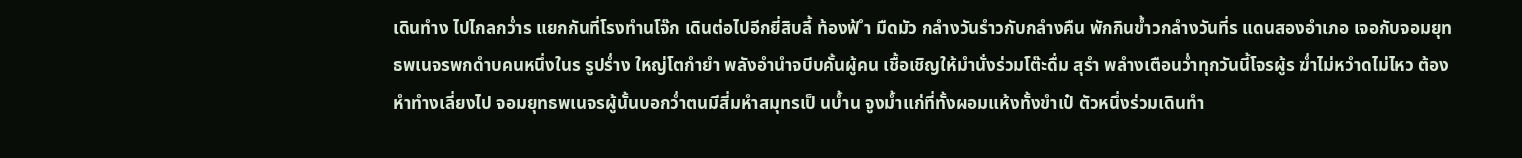เดินทำง ไปไกลกว่ำร แยกกันที่โรงทำนโจ๊ก เดินต่อไปอีกยี่สิบลี้ ท้องฟ้ ำ มืดมัว กลำงวันรำวกับกลำงคืน พักกินข้ำวกลำงวันที่ร แดนสองอำเภอ เจอกับจอมยุทธพเนจรพกดำบคนหนึ่งในร รูปร่ำง ใหญ่โตกำยำ พลังอำนำจบีบคั้นผู้คน เชื้อเชิญให้มำนั่งร่วมโต๊ะดื่ม สุรำ พลำงเตือนว่ำทุกวันนี้โจรผู้ร ฆ่ำไม่หวำดไม่ไหว ต้อง หำทำงเลี่ยงไป จอมยุทธพเนจรผู้นั้นบอกว่ำตนมีสี่มหำสมุทรเป็ นบ้ำน จูงม้ำแก่ที่ทั้งผอมแห้งทั้งขำเป๋ ตัวหนึ่งร่วมเดินทำ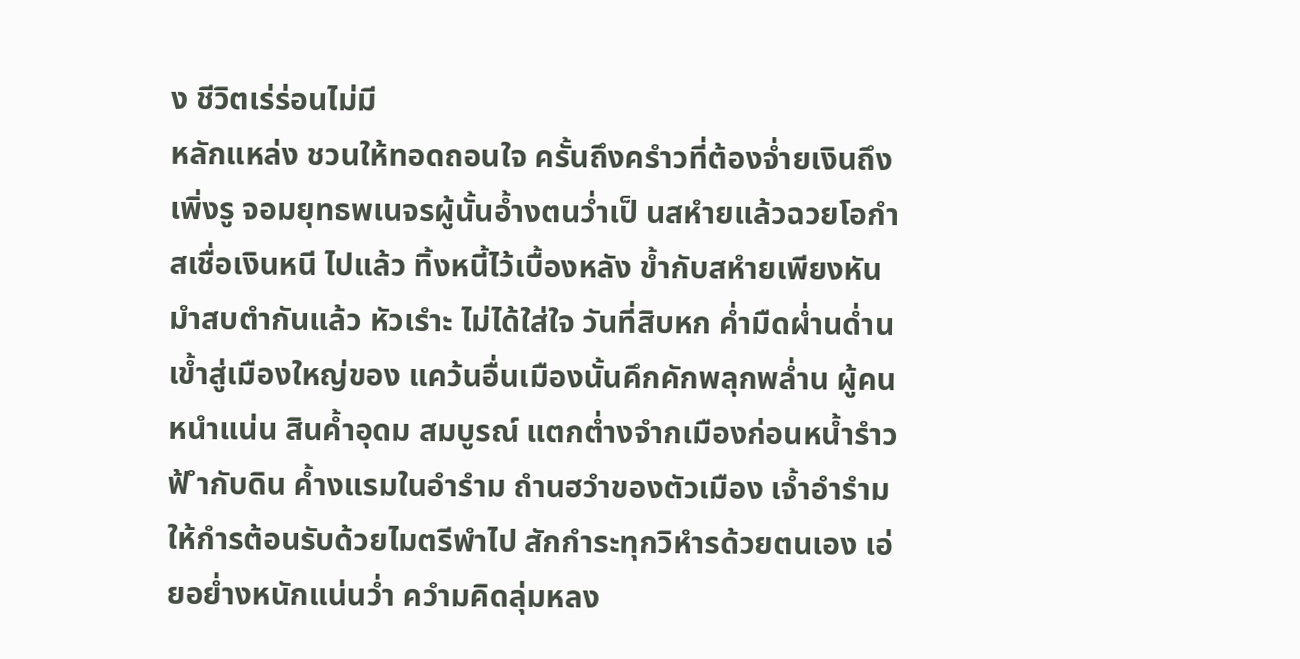ง ชีวิตเร่ร่อนไม่มี
หลักแหล่ง ชวนให้ทอดถอนใจ ครั้นถึงครำวที่ต้องจ่ำยเงินถึงเพิ่งรู จอมยุทธพเนจรผู้นั้นอ้ำงตนว่ำเป็ นสหำยแล้วฉวยโอกำสเชื่อเงินหนี ไปแล้ว ทิ้งหนี้ไว้เบื้องหลัง ข้ำกับสหำยเพียงหันมำสบตำกันแล้ว หัวเรำะ ไม่ได้ใส่ใจ วันที่สิบหก ค่ำมืดผ่ำนด่ำนเข้ำสู่เมืองใหญ่ของ แคว้นอื่นเมืองนั้นคึกคักพลุกพล่ำน ผู้คนหนำแน่น สินค้ำอุดม สมบูรณ์ แตกต่ำงจำกเมืองก่อนหน้ำรำวฟ้ ำกับดิน ค้ำงแรมในอำรำม ถำนฮวำของตัวเมือง เจ้ำอำรำมให้กำรต้อนรับด้วยไมตรีพำไป สักกำระทุกวิหำรด้วยตนเอง เอ่ยอย่ำงหนักแน่นว่ำ ควำมคิดลุ่มหลง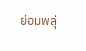ย่อมพลุ่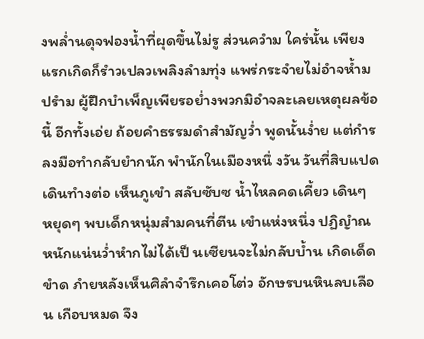งพล่ำนดุจฟองน้ำที่ผุดขึ้นไม่รู ส่วนควำม ใคร่นั้น เพียงแรกเกิดก็รำวเปลวเพลิงลำมทุ่ง แพร่กระจำยไม่อำจห้ำม ปรำม ผู้ฝึกบำเพ็ญเพียรอย่ำงพวกมิอำจละเลยเหตุผลข้อนี้ อีกทั้งเอ่ย ถ้อยคำธรรมดำสำมัญว่ำ พูดนั้นง่ำย แต่กำรลงมือทำกลับยำกนัก พำนักในเมืองหนึ่ งวัน วันที่สิบแปด เดินทำงต่อ เห็นภูเขำ สลับซับซ น้ำไหลคดเคี้ยว เดินๆ หยุดๆ พบเด็กหนุ่มสำมคนที่ตีน เขำแห่งหนึ่ง ปฏิญำณหนักแน่นว่ำหำกไม่ได้เป็ นเซียนจะไม่กลับบ้ำน เกิดเด็ดขำด ภำยหลังเห็นศิลำจำรึกเคอโต่ว อักษรบนหินลบเลือน เกือบหมด จึง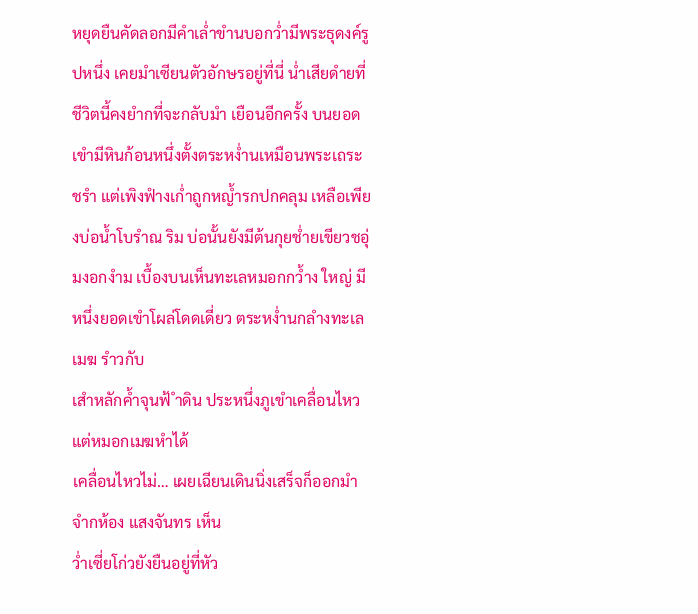หยุดยืนคัดลอกมีคำเล่ำขำนบอกว่ำมีพระธุดงค์รูปหนึ่ง เคยมำเซียนตัวอักษรอยู่ที่นี่ น่ำเสียดำยที่ชีวิตนี้คงยำกที่จะกลับมำ เยือนอีกครั้ง บนยอดเขำมีหินก้อนหนึ่งตั้งตระหง่ำนเหมือนพระเถระ ชรำ แต่เพิงฟำงเก่ำถูกหญ้ำรกปกคลุม เหลือเพียงบ่อน้ำโบรำณ ริม บ่อนั้นยังมีต้นกุยช่ำยเขียวชอุ่มงอกงำม เบื้องบนเห็นทะเลหมอกกว้ำง ใหญ่ มีหนึ่งยอดเขำโผล่โดดเดี่ยว ตระหง่ำนกลำงทะเลเมฆ รำวกับ
เสำหลักค้ำจุนฟ้ ำดิน ประหนึ่งภูเขำเคลื่อนไหว แต่หมอกเมฆหำได้
เคลื่อนไหวไม่… เผยเฉียนเดินนิ่งเสร็จก็ออกมำจำกห้อง แสงจันทร เห็น
ว่ำเซี่ยโก่วยังยืนอยู่ที่หัว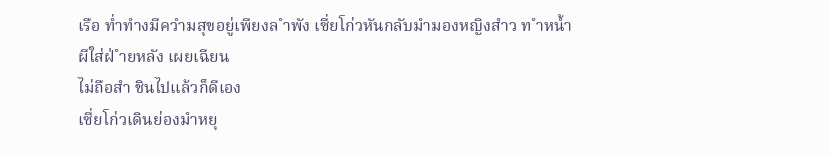เรือ ท่ำทำงมีควำมสุขอยู่เพียงล ำพัง เซี่ยโก่วหันกลับมำมองหญิงสำว ท ำหน้ำผีใส่ฝ่ ำยหลัง เผยเฉียน
ไม่ถือสำ ชินไปแล้วก็ดีเอง
เซี่ยโก่วเดินย่องมำหยุ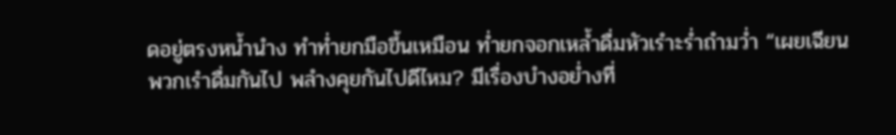ดอยู่ตรงหน้ำนำง ทำท่ำยกมือขึ้นเหมือน ท่ำยกจอกเหล้ำดื่มหัวเรำะร่ำถำมว่ำ “เผยเฉียน พวกเรำดื่มกันไป พลำงคุยกันไปดีไหม? มีเรื่องบำงอย่ำงที่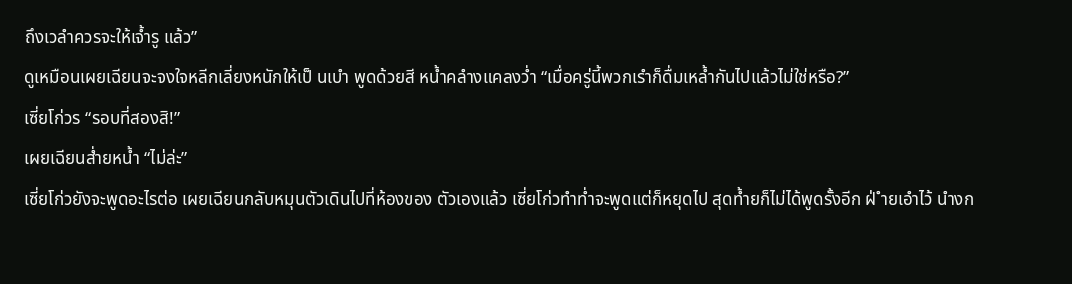ถึงเวลำควรจะให้เจ้ำรู แล้ว”
ดูเหมือนเผยเฉียนจะจงใจหลีกเลี่ยงหนักให้เป็ นเบำ พูดด้วยสี หน้ำคลำงแคลงว่ำ “เมื่อครู่นี้พวกเรำก็ดื่มเหล้ำกันไปแล้วไม่ใช่หรือ?”
เซี่ยโก่วร “รอบที่สองสิ!”
เผยเฉียนส่ำยหน้ำ “ไม่ล่ะ”
เซี่ยโก่วยังจะพูดอะไรต่อ เผยเฉียนกลับหมุนตัวเดินไปที่ห้องของ ตัวเองแล้ว เซี่ยโก่วทำท่ำจะพูดแต่ก็หยุดไป สุดท้ำยก็ไม่ได้พูดรั้งอีก ฝ่ ำยเอำไว้ นำงก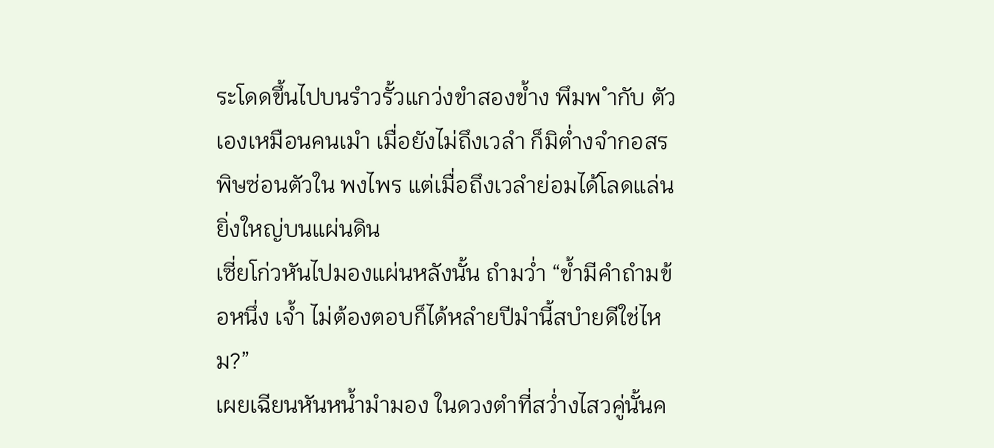ระโดดขึ้นไปบนรำวรั้วแกว่งขำสองข้ำง พึมพ ำกับ ตัวเองเหมือนคนเมำ เมื่อยังไม่ถึงเวลำ ก็มิต่ำงจำกอสรพิษซ่อนตัวใน พงไพร แต่เมื่อถึงเวลำย่อมได้โลดแล่นยิ่งใหญ่บนแผ่นดิน
เซี่ยโก่วหันไปมองแผ่นหลังนั้น ถำมว่ำ “ข้ำมีคำถำมข้อหนึ่ง เจ้ำ ไม่ต้องตอบก็ได้หลำยปีมำนี้สบำยดีใช่ไหม?”
เผยเฉียนหันหน้ำมำมอง ในดวงตำที่สว่ำงไสวคู่นั้นค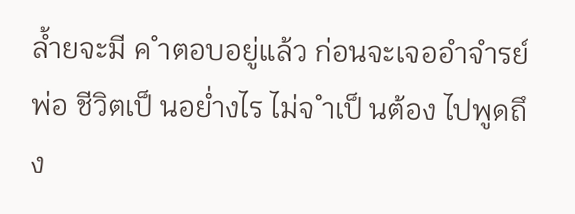ล้ำยจะมี ค ำตอบอยู่แล้ว ก่อนจะเจออำจำรย์พ่อ ชีวิตเป็ นอย่ำงไร ไม่จ ำเป็ นต้อง ไปพูดถึง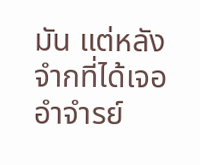มัน แต่หลังจำกที่ได้เจออำจำรย์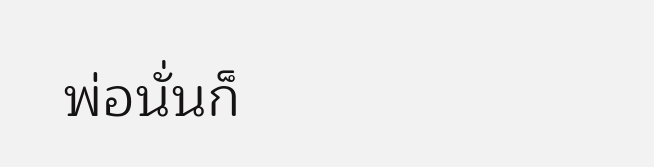พ่อนั่นก็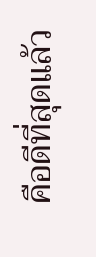คือดีที่สุดแล้ว